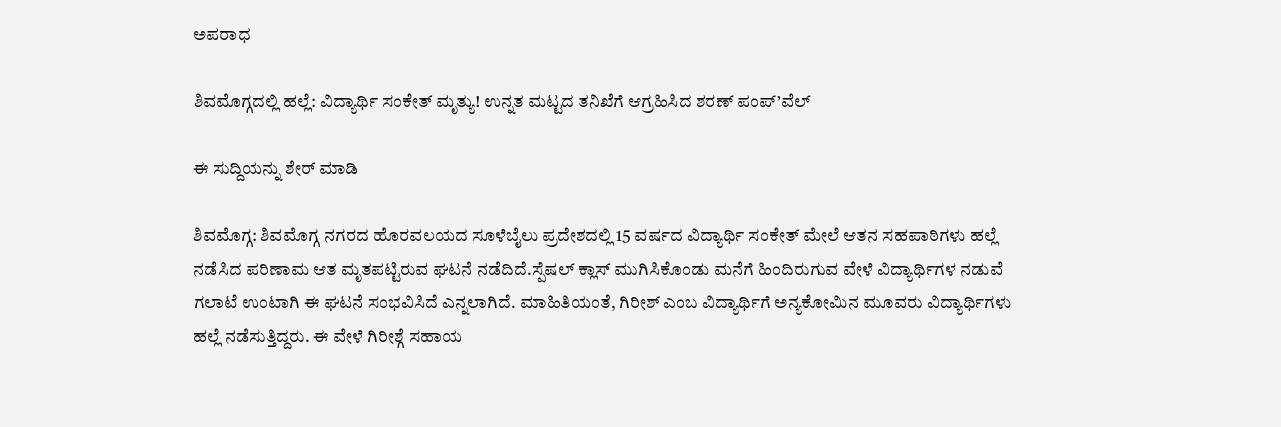ಅಪರಾಧ

ಶಿವಮೊಗ್ಗದಲ್ಲಿ ಹಲ್ಲೆ: ವಿದ್ಯಾರ್ಥಿ ಸಂಕೇತ್ ಮೃತ್ಯು! ಉನ್ನತ ಮಟ್ಟದ ತನಿಖೆಗೆ ಆಗ್ರಹಿಸಿದ ಶರಣ್ ಪಂಪ್’ವೆಲ್

ಈ ಸುದ್ದಿಯನ್ನು ಶೇರ್ ಮಾಡಿ

ಶಿವಮೊಗ್ಗ: ಶಿವಮೊಗ್ಗ ನಗರದ ಹೊರವಲಯದ ಸೂಳೆಬೈಲು ಪ್ರದೇಶದಲ್ಲಿ 15 ವರ್ಷದ ವಿದ್ಯಾರ್ಥಿ ಸಂಕೇತ್ ಮೇಲೆ ಆತನ ಸಹಪಾಠಿಗಳು ಹಲ್ಲೆ ನಡೆಸಿದ ಪರಿಣಾಮ ಆತ ಮೃತಪಟ್ಟಿರುವ ಘಟನೆ ನಡೆದಿದೆ.ಸ್ಪೆಷಲ್ ಕ್ಲಾಸ್ ಮುಗಿಸಿಕೊಂಡು ಮನೆಗೆ ಹಿಂದಿರುಗುವ ವೇಳೆ ವಿದ್ಯಾರ್ಥಿಗಳ ನಡುವೆ ಗಲಾಟೆ ಉಂಟಾಗಿ ಈ ಘಟನೆ ಸಂಭವಿಸಿದೆ ಎನ್ನಲಾಗಿದೆ. ಮಾಹಿತಿಯಂತೆ, ಗಿರೀಶ್ ಎಂಬ ವಿದ್ಯಾರ್ಥಿಗೆ ಅನ್ಯಕೋಮಿನ ಮೂವರು ವಿದ್ಯಾರ್ಥಿಗಳು ಹಲ್ಲೆ ನಡೆಸುತ್ತಿದ್ದರು. ಈ ವೇಳೆ ಗಿರೀಶ್ಗೆ ಸಹಾಯ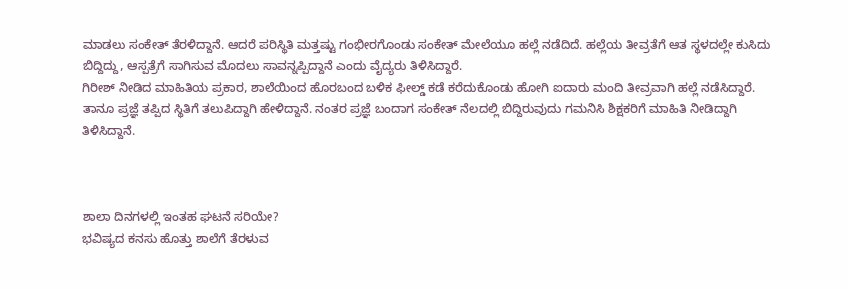ಮಾಡಲು ಸಂಕೇತ್ ತೆರಳಿದ್ದಾನೆ. ಆದರೆ ಪರಿಸ್ಥಿತಿ ಮತ್ತಷ್ಟು ಗಂಭೀರಗೊಂಡು ಸಂಕೇತ್ ಮೇಲೆಯೂ ಹಲ್ಲೆ ನಡೆದಿದೆ. ಹಲ್ಲೆಯ ತೀವ್ರತೆಗೆ ಆತ ಸ್ಥಳದಲ್ಲೇ ಕುಸಿದು ಬಿದ್ದಿದ್ದು, ಆಸ್ಪತ್ರೆಗೆ ಸಾಗಿಸುವ ಮೊದಲು ಸಾವನ್ನಪ್ಪಿದ್ದಾನೆ ಎಂದು ವೈದ್ಯರು ತಿಳಿಸಿದ್ದಾರೆ.
ಗಿರೀಶ್ ನೀಡಿದ ಮಾಹಿತಿಯ ಪ್ರಕಾರ, ಶಾಲೆಯಿಂದ ಹೊರಬಂದ ಬಳಿಕ ಫೀಲ್ಡ್ ಕಡೆ ಕರೆದುಕೊಂಡು ಹೋಗಿ ಐದಾರು ಮಂದಿ ತೀವ್ರವಾಗಿ ಹಲ್ಲೆ ನಡೆಸಿದ್ದಾರೆ. ತಾನೂ ಪ್ರಜ್ಞೆ ತಪ್ಪಿದ ಸ್ಥಿತಿಗೆ ತಲುಪಿದ್ದಾಗಿ ಹೇಳಿದ್ದಾನೆ. ನಂತರ ಪ್ರಜ್ಞೆ ಬಂದಾಗ ಸಂಕೇತ್ ನೆಲದಲ್ಲಿ ಬಿದ್ದಿರುವುದು ಗಮನಿಸಿ ಶಿಕ್ಷಕರಿಗೆ ಮಾಹಿತಿ ನೀಡಿದ್ದಾಗಿ ತಿಳಿಸಿದ್ದಾನೆ.



ಶಾಲಾ ದಿನಗಳಲ್ಲಿ ಇಂತಹ ಘಟನೆ ಸರಿಯೇ?
ಭವಿಷ್ಯದ ಕನಸು ಹೊತ್ತು ಶಾಲೆಗೆ ತೆರಳುವ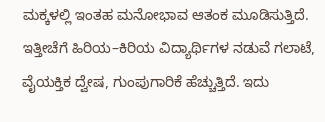ಮಕ್ಕಳಲ್ಲಿ ಇಂತಹ ಮನೋಭಾವ ಆತಂಕ ಮೂಡಿಸುತ್ತಿದೆ. ಇತ್ತೀಚೆಗೆ ಹಿರಿಯ–ಕಿರಿಯ ವಿದ್ಯಾರ್ಥಿಗಳ ನಡುವೆ ಗಲಾಟೆ, ವೈಯಕ್ತಿಕ ದ್ವೇಷ, ಗುಂಪುಗಾರಿಕೆ ಹೆಚ್ಚುತ್ತಿದೆ. ಇದು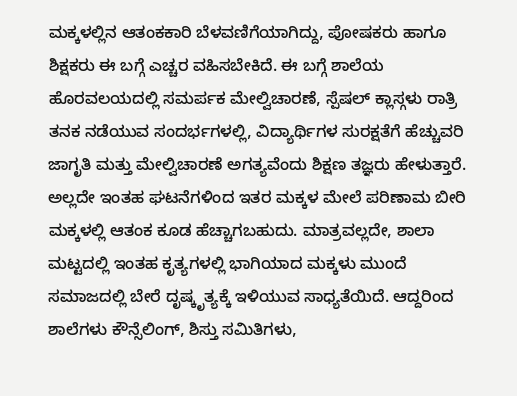ಮಕ್ಕಳಲ್ಲಿನ ಆತಂಕಕಾರಿ ಬೆಳವಣಿಗೆಯಾಗಿದ್ದು, ಪೋಷಕರು ಹಾಗೂ ಶಿಕ್ಷಕರು ಈ ಬಗ್ಗೆ ಎಚ್ಚರ ವಹಿಸಬೇಕಿದೆ. ಈ ಬಗ್ಗೆ ಶಾಲೆಯ ಹೊರವಲಯದಲ್ಲಿ ಸಮರ್ಪಕ ಮೇಲ್ವಿಚಾರಣೆ, ಸ್ಪೆಷಲ್ ಕ್ಲಾಸ್ಗಳು ರಾತ್ರಿ ತನಕ ನಡೆಯುವ ಸಂದರ್ಭಗಳಲ್ಲಿ, ವಿದ್ಯಾರ್ಥಿಗಳ ಸುರಕ್ಷತೆಗೆ ಹೆಚ್ಚುವರಿ ಜಾಗೃತಿ ಮತ್ತು ಮೇಲ್ವಿಚಾರಣೆ ಅಗತ್ಯವೆಂದು ಶಿಕ್ಷಣ ತಜ್ಞರು ಹೇಳುತ್ತಾರೆ.
ಅಲ್ಲದೇ ಇಂತಹ ಘಟನೆಗಳಿಂದ ಇತರ ಮಕ್ಕಳ ಮೇಲೆ ಪರಿಣಾಮ ಬೀರಿ ಮಕ್ಕಳಲ್ಲಿ ಆತಂಕ ಕೂಡ ಹೆಚ್ಚಾಗಬಹುದು. ಮಾತ್ರವಲ್ಲದೇ, ಶಾಲಾ ಮಟ್ಟದಲ್ಲಿ ಇಂತಹ ಕೃತ್ಯಗಳಲ್ಲಿ ಭಾಗಿಯಾದ ಮಕ್ಕಳು ಮುಂದೆ ಸಮಾಜದಲ್ಲಿ ಬೇರೆ ದೃಷ್ಕೃತ್ಯಕ್ಕೆ ಇಳಿಯುವ ಸಾಧ್ಯತೆಯಿದೆ. ಆದ್ದರಿಂದ ಶಾಲೆಗಳು ಕೌನ್ಸೆಲಿಂಗ್, ಶಿಸ್ತು ಸಮಿತಿಗಳು,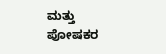ಮತ್ತು ಪೋಷಕರ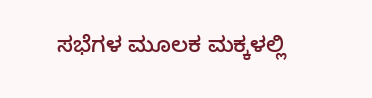ಸಭೆಗಳ ಮೂಲಕ ಮಕ್ಕಳಲ್ಲಿ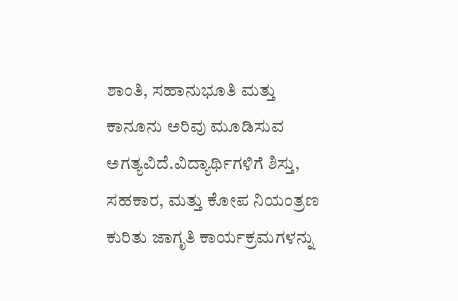ಶಾಂತಿ, ಸಹಾನುಭೂತಿ ಮತ್ತು ಕಾನೂನು ಅರಿವು ಮೂಡಿಸುವ ಅಗತ್ಯವಿದೆ.ವಿದ್ಯಾರ್ಥಿಗಳಿಗೆ ಶಿಸ್ತು, ಸಹಕಾರ, ಮತ್ತು ಕೋಪ ನಿಯಂತ್ರಣ ಕುರಿತು ಜಾಗೃತಿ ಕಾರ್ಯಕ್ರಮಗಳನ್ನು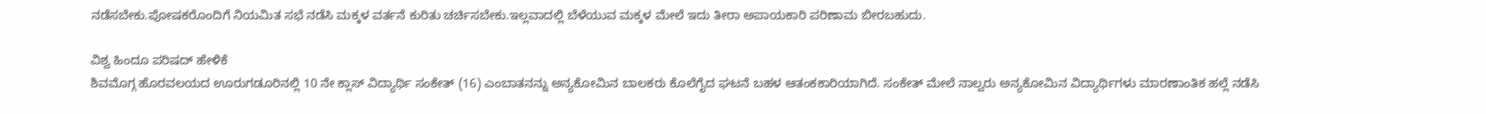ನಡೆಸಬೇಕು.ಪೋಷಕರೊಂದಿಗೆ ನಿಯಮಿತ ಸಭೆ ನಡೆಸಿ ಮಕ್ಕಳ ವರ್ತನೆ ಕುರಿತು ಚರ್ಚಿಸಬೇಕು.ಇಲ್ಲವಾದಲ್ಲಿ ಬೆಳೆಯುವ ಮಕ್ಕಳ ಮೇಲೆ ಇದು ತೀರಾ ಅಪಾಯಕಾರಿ ಪರಿಣಾಮ ಬೀರಬಹುದು.

ವಿಶ್ವ ಹಿಂದೂ ಪರಿಷದ್ ಹೇಳಿಕೆ
ಶಿವಮೊಗ್ಗ ಹೊರವಲಯದ ಊರುಗಡೂರಿನಲ್ಲಿ 10 ನೇ ಕ್ಲಾಸ್ ವಿದ್ಯಾರ್ಥಿ ಸಂಕೇತ್ (16) ಎಂಬಾತನನ್ನು ಅನ್ಯಕೋಮಿನ ಬಾಲಕರು ಕೊಲೆಗೈದ ಘಟನೆ ಬಹಳ ಆತಂಕಕಾರಿಯಾಗಿದೆ. ಸಂಕೇತ್ ಮೇಲೆ ನಾಲ್ವರು ಅನ್ಯಕೋಮಿನ ವಿದ್ಯಾರ್ಥಿಗಳು ಮಾರಣಾಂತಿಕ ಹಲ್ಲೆ ನಡೆಸಿ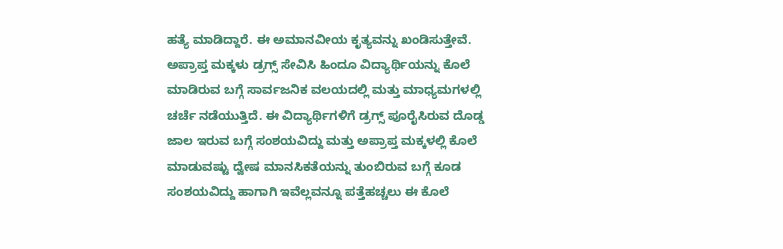ಹತ್ಯೆ ಮಾಡಿದ್ದಾರೆ. ಈ ಅಮಾನವೀಯ ಕೃತ್ಯವನ್ನು ಖಂಡಿಸುತ್ತೇವೆ. ಅಪ್ರಾಪ್ತ ಮಕ್ಕಳು ಡ್ರಗ್ಸ್ ಸೇವಿಸಿ ಹಿಂದೂ ವಿದ್ಯಾರ್ಥಿಯನ್ನು ಕೊಲೆ ಮಾಡಿರುವ ಬಗ್ಗೆ ಸಾರ್ವಜನಿಕ ವಲಯದಲ್ಲಿ ಮತ್ತು ಮಾಧ್ಯಮಗಳಲ್ಲಿ ಚರ್ಚೆ ನಡೆಯುತ್ತಿದೆ. ಈ ವಿದ್ಯಾರ್ಥಿಗಳಿಗೆ ಡ್ರಗ್ಸ್ ಪೂರೈಸಿರುವ ದೊಡ್ಡ ಜಾಲ ಇರುವ ಬಗ್ಗೆ ಸಂಶಯವಿದ್ದು ಮತ್ತು ಅಪ್ರಾಪ್ತ ಮಕ್ಕಳಲ್ಲಿ ಕೊಲೆ ಮಾಡುವಷ್ಟು ದ್ವೇಷ ಮಾನಸಿಕತೆಯನ್ನು ತುಂಬಿರುವ ಬಗ್ಗೆ ಕೂಡ ಸಂಶಯವಿದ್ದು ಹಾಗಾಗಿ ಇವೆಲ್ಲವನ್ನೂ ಪತ್ತೆಹಚ್ಚಲು ಈ ಕೊಲೆ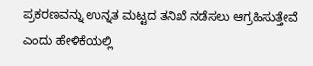ಪ್ರಕರಣವನ್ನು ಉನ್ನತ ಮಟ್ಟದ ತನಿಖೆ ನಡೆಸಲು ಆಗ್ರಹಿಸುತ್ತೇವೆ ಎಂದು ಹೇಳಿಕೆಯಲ್ಲಿ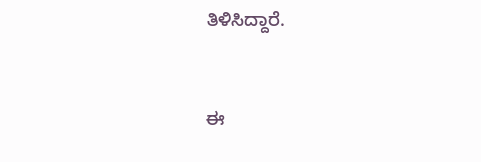ತಿಳಿಸಿದ್ದಾರೆ.


ಈ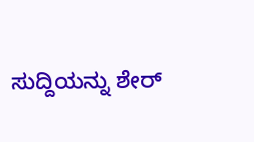ಸುದ್ದಿಯನ್ನು ಶೇರ್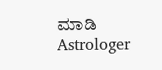ಮಾಡಿ
Astrologer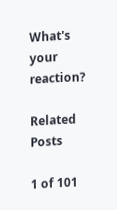What's your reaction?

Related Posts

1 of 101